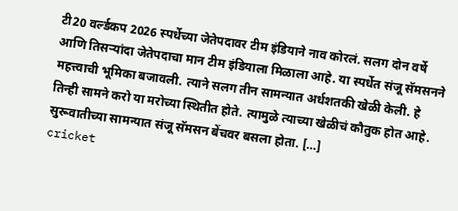टी20 वर्ल्डकप 2026 स्पर्धेच्या जेतेपदावर टीम इंडियाने नाव कोरलं. सलग दोन वर्षे आणि तिसऱ्यांदा जेतेपदाचा मान टीम इंडियाला मिळाला आहे. या स्पर्धेत संजू सॅमसनने महत्त्वाची भूमिका बजावली. त्याने सलग तीन सामन्यात अर्धशतकी खेळी केली. हे तिन्ही सामने करो या मरोच्या स्थितीत होते. त्यामुळे त्याच्या खेळीचं कौतुक होत आहे. सुरूवातीच्या सामन्यात संजू सॅमसन बेंचवर बसला होता. […]
cricket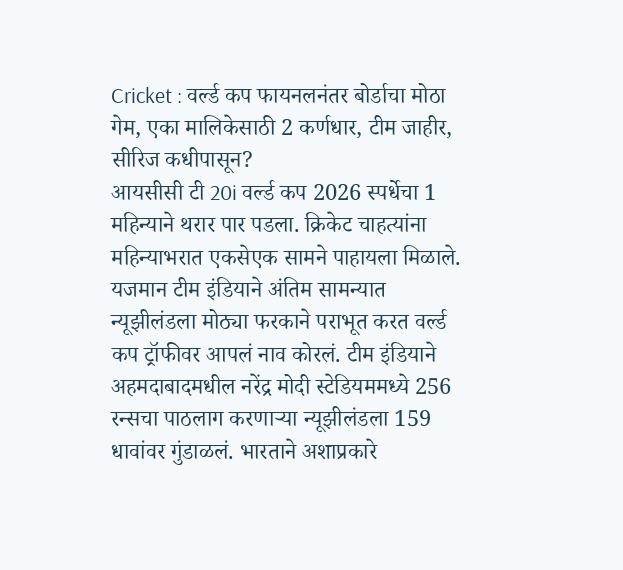Cricket : वर्ल्ड कप फायनलनंतर बोर्डाचा मोठा गेम, एका मालिकेसाठी 2 कर्णधार, टीम जाहीर, सीरिज कधीपासून?
आयसीसी टी 20i वर्ल्ड कप 2026 स्पर्धेचा 1 महिन्याने थरार पार पडला. क्रिकेट चाहत्यांना महिन्याभरात एकसेएक सामने पाहायला मिळाले. यजमान टीम इंडियाने अंतिम सामन्यात न्यूझीलंडला मोठ्या फरकाने पराभूत करत वर्ल्ड कप ट्रॉफीवर आपलं नाव कोरलं. टीम इंडियाने अहमदाबादमधील नरेंद्र मोदी स्टेडियममध्ये 256 रन्सचा पाठलाग करणाऱ्या न्यूझीलंडला 159 धावांवर गुंडाळलं. भारताने अशाप्रकारे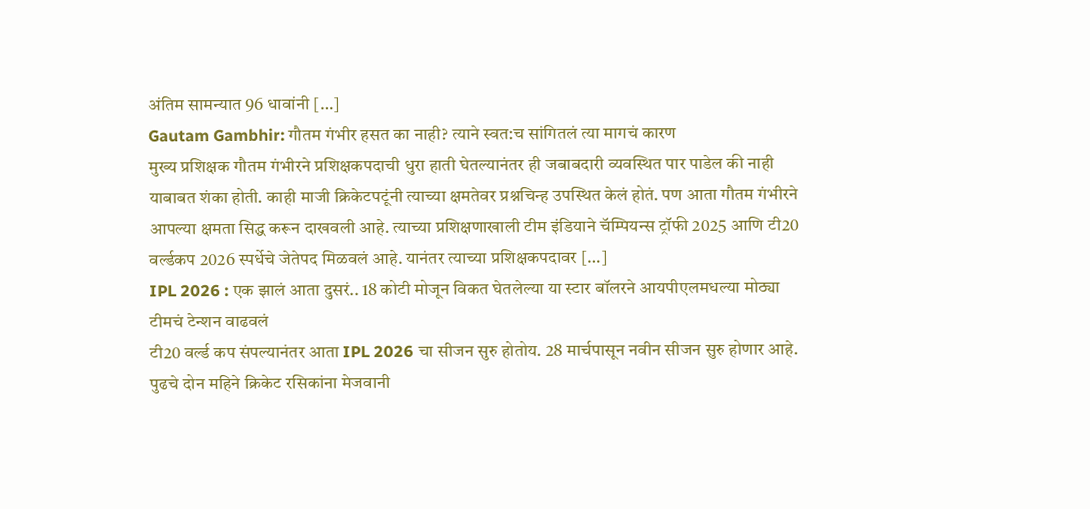अंतिम सामन्यात 96 धावांनी […]
Gautam Gambhir: गौतम गंभीर हसत का नाही? त्याने स्वत:च सांगितलं त्या मागचं कारण
मुख्य प्रशिक्षक गौतम गंभीरने प्रशिक्षकपदाची धुरा हाती घेतल्यानंतर ही जबाबदारी व्यवस्थित पार पाडेल की नाही याबाबत शंका होती. काही माजी क्रिकेटपटूंनी त्याच्या क्षमतेवर प्रश्नचिन्ह उपस्थित केलं होतं. पण आता गौतम गंभीरने आपल्या क्षमता सिद्ध करून दाखवली आहे. त्याच्या प्रशिक्षणाखाली टीम इंडियाने चॅम्पियन्स ट्रॉफी 2025 आणि टी20 वर्ल्डकप 2026 स्पर्धेचे जेतेपद मिळवलं आहे. यानंतर त्याच्या प्रशिक्षकपदावर […]
IPL 2026 : एक झालं आता दुसरं.. 18 कोटी मोजून विकत घेतलेल्या या स्टार बॉलरने आयपीएलमधल्या मोठ्या टीमचं टेन्शन वाढवलं
टी20 वर्ल्ड कप संपल्यानंतर आता IPL 2026 चा सीजन सुरु होतोय. 28 मार्चपासून नवीन सीजन सुरु होणार आहे. पुढचे दोन महिने क्रिकेट रसिकांना मेजवानी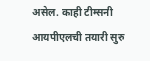असेल. काही टीम्सनी आयपीएलची तयारी सुरु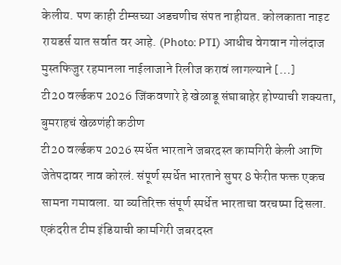केलीय. पण काही टीम्सच्या अडचणीच संपत नाहीयत. कोलकाता नाइट रायडर्स यात सर्वात वर आहे. (Photo: PTI) आधीच वेगवान गोलंदाज मुस्तफिजुर रहमानला नाईलाजाने रिलीज करावं लागल्याने […]
टी20 वर्ल्डकप 2026 जिंकवणारे हे खेळाडू संघाबाहेर होण्याची शक्यता, बुमराहचं खेळणंही कठीण
टी20 वर्ल्डकप 2026 स्पर्धेत भारताने जबरदस्त कामगिरी केली आणि जेतेपदावर नाव कोरलं. संपूर्ण स्पर्धेत भारताने सुपर 8 फेरीत फक्त एकच सामना गमावला. या व्यतिरिक्त संपूर्ण स्पर्धेत भारताचा वरचष्मा दिसला. एकंदरीत टीम इंडियाची कामगिरी जबरदस्त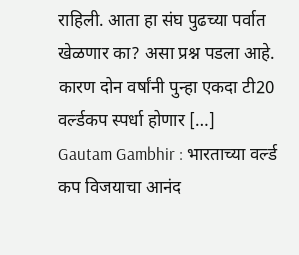राहिली. आता हा संघ पुढच्या पर्वात खेळणार का? असा प्रश्न पडला आहे. कारण दोन वर्षांनी पुन्हा एकदा टी20 वर्ल्डकप स्पर्धा होणार […]
Gautam Gambhir : भारताच्या वर्ल्ड कप विजयाचा आनंद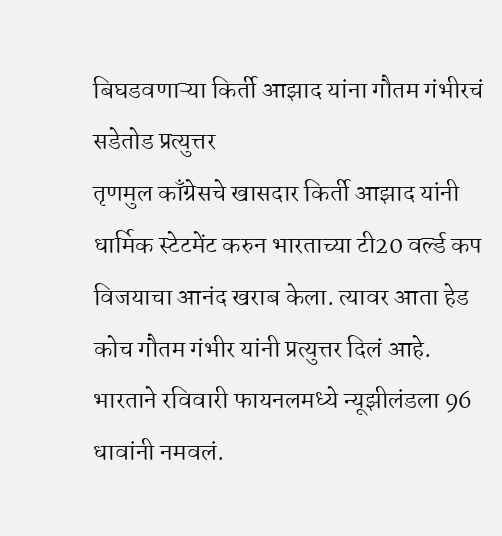बिघडवणाऱ्या किर्ती आझाद यांना गौतम गंभीरचं सडेतोड प्रत्युत्तर
तृणमुल काँग्रेसचे खासदार किर्ती आझाद यांनी धार्मिक स्टेटमेंट करुन भारताच्या टी20 वर्ल्ड कप विजयाचा आनंद खराब केला. त्यावर आता हेड कोच गौतम गंभीर यांनी प्रत्युत्तर दिलं आहे. भारताने रविवारी फायनलमध्ये न्यूझीलंडला 96 धावांनी नमवलं.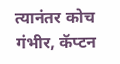त्यानंतर कोच गंभीर, कॅप्टन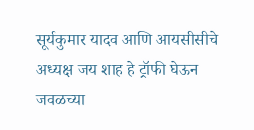सूर्यकुमार यादव आणि आयसीसीचे अध्यक्ष जय शाह हे ट्रॉफी घेऊन जवळच्या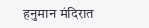हनुमान मंदिरात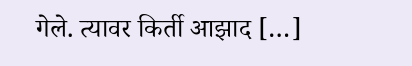गेले. त्यावर किर्ती आझाद […]